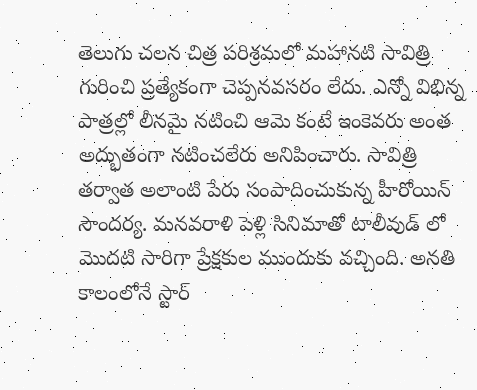తెలుగు చలన చిత్ర పరిశ్రమలో మహానటి సావిత్రి గురించి ప్రత్యేకంగా చెప్పనవసరం లేదు. ఎన్నో విభిన్న పాత్రల్లో లీనమై నటించి ఆమె కంటే ఇంకెవరు అంత అద్భుతంగా నటించలేరు అనిపించారు. సావిత్రి తర్వాత అలాంటి పేరు సంపాదించుకున్న హీరోయిన్ సౌందర్య. మనవరాళి పెళ్లి సినిమాతో టాలీవుడ్ లో మొదటి సారిగా ప్రేక్షకుల ముందుకు వచ్చింది. అనతి కాలంలోనే స్టార్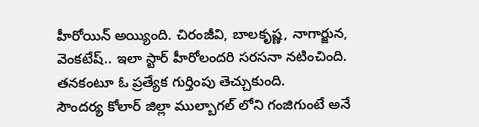హీరోయిన్ అయ్యింది. చిరంజీవి, బాలకృష్ణ, నాగార్జున, వెంకటేష్.. ఇలా స్టార్ హీరోలందరి సరసనా నటించింది. తనకంటూ ఓ ప్రత్యేక గుర్తింపు తెచ్చుకుంది.
సౌందర్య కోలార్ జిల్లా ముల్బాగల్ లోని గంజిగుంటే అనే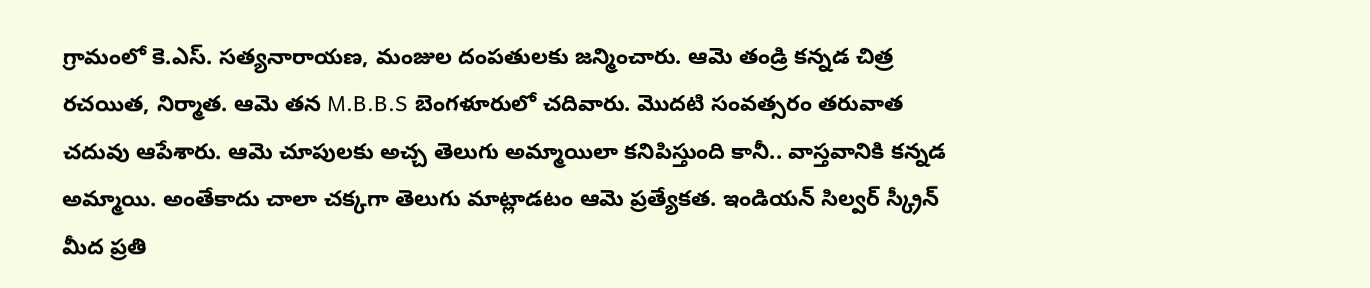గ్రామంలో కె.ఎస్. సత్యనారాయణ, మంజుల దంపతులకు జన్మించారు. ఆమె తండ్రి కన్నడ చిత్ర రచయిత, నిర్మాత. ఆమె తన M.B.B.S బెంగళూరులో చదివారు. మొదటి సంవత్సరం తరువాత చదువు ఆపేశారు. ఆమె చూపులకు అచ్చ తెలుగు అమ్మాయిలా కనిపిస్తుంది కానీ.. వాస్తవానికి కన్నడ అమ్మాయి. అంతేకాదు చాలా చక్కగా తెలుగు మాట్లాడటం ఆమె ప్రత్యేకత. ఇండియన్ సిల్వర్ స్క్రీన్ మీద ప్రతి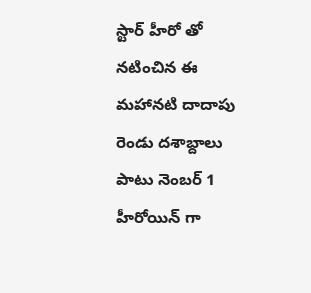స్టార్ హీరో తో నటించిన ఈ మహానటి దాదాపు రెండు దశాబ్దాలు పాటు నెంబర్ 1 హీరోయిన్ గా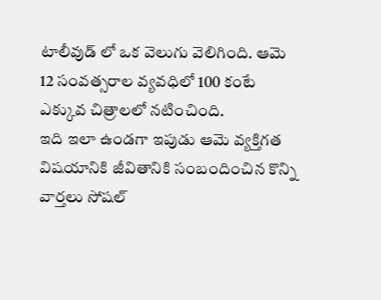టాలీవుడ్ లో ఒక వెలుగు వెలిగింది. ఆమె 12 సంవత్సరాల వ్యవధిలో 100 కంటే ఎక్కువ చిత్రాలలో నటించింది.
ఇది ఇలా ఉండగా ఇపుడు ఆమె వ్యక్తిగత విషయానికి జీవితానికి సంబందించిన కొన్ని వార్తలు సోషల్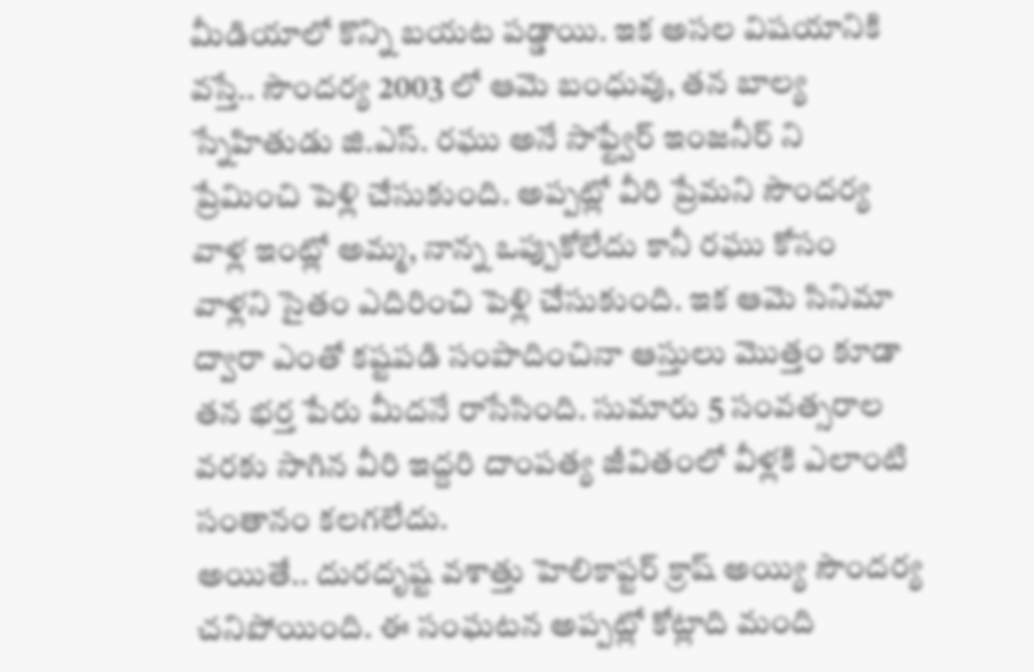మీడియాలో కొన్ని బయట పడ్డాయి. ఇక అసల విషయానికి వస్తే.. సౌందర్య 2003 లో ఆమె బంధువు, తన బాల్య స్నేహితుడు జి.ఎస్. రఘు అనే సాఫ్ట్వేర్ ఇంజనీర్ ని ప్రేమించి పెళ్లి చేసుకుంది. అప్పట్లో వీరి ప్రేమని సౌందర్య వాళ్ల ఇంట్లో అమ్మ, నాన్న ఒప్పుకోలేదు కానీ రఘు కోసం వాళ్లని సైతం ఎదిరించి పెళ్లి చేసుకుంది. ఇక ఆమె సినిమా ద్వారా ఎంతో కష్టపడి సంపాదించినా ఆస్తులు మొత్తం కూడా తన భర్త పేరు మీదనే రాసేసింది. సుమారు 5 సంవత్సరాల వరకు సాగిన వీరి ఇద్దరి దాంపత్య జీవితంలో వీళ్లకి ఎలాంటి సంతానం కలగలేదు.
అయితే.. దురదృష్ట వశాత్తు హెలికాప్టర్ క్రాష్ అయ్యి సౌందర్య చనిపోయింది. ఈ సంఘటన అప్పట్లో కోట్లాది మంది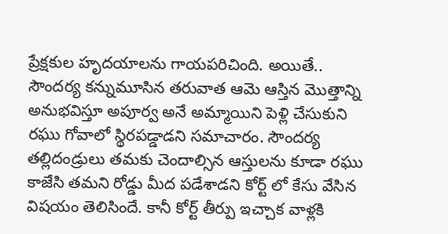ప్రేక్షకుల హృదయాలను గాయపరిచింది. అయితే.. సౌందర్య కన్నుమూసిన తరువాత ఆమె ఆస్తిన మొత్తాన్ని అనుభవిస్తూ అపూర్వ అనే అమ్మాయిని పెళ్లి చేసుకుని రఘు గోవాలో స్థిరపడ్డాడని సమాచారం. సౌందర్య తల్లిదండ్రులు తమకు చెందాల్సిన ఆస్తులను కూడా రఘు కాజేసి తమని రోడ్డు మీద పడేశాడని కోర్ట్ లో కేసు వేసిన విషయం తెలిసిందే. కానీ కోర్ట్ తీర్పు ఇచ్చాక వాళ్లకి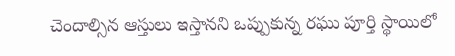చెందాల్సిన ఆస్తులు ఇస్తానని ఒప్పుకున్న రఘు పూర్తి స్థాయిలో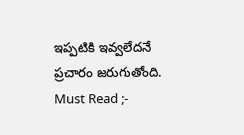ఇప్పటికి ఇవ్వలేదనే ప్రచారం జరుగుతోంది.
Must Read ;-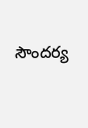సౌందర్య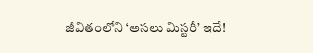జీవితంలోని ‘అసలు మిస్టరీ’ ఇదే!